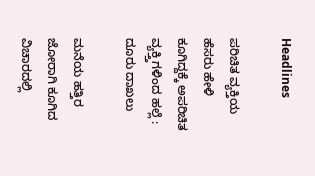Headlines

ಪರಿಚಿತ ವ್ಯಕ್ತಿಯ ಹೆಸರು ಹೇಳಿ ಕೂಗಿದ್ದಕ್ಕೆ ಅಪರಿಚಿತ ವ್ಯಕ್ತ್ತಿಗಳಿಂದ ಹಲ್ಲೆ : ದೂರು ದಾಖಲು

ಮನೆಯ ಹತ್ತಿರ ಜೋರಾಗಿ ಕೂಗಿದ ವಿಚಾರದಲ್ಲಿ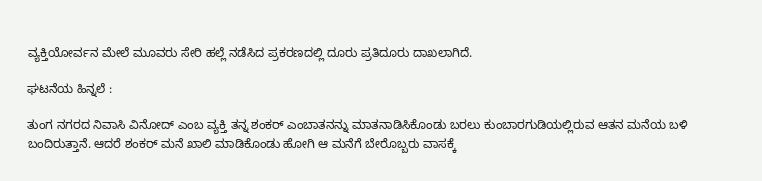ವ್ಯಕ್ತಿಯೋರ್ವನ ಮೇಲೆ ಮೂವರು ಸೇರಿ ಹಲ್ಲೆ ನಡೆಸಿದ ಪ್ರಕರಣದಲ್ಲಿ ದೂರು ಪ್ರತಿದೂರು ದಾಖಲಾಗಿದೆ.

ಘಟನೆಯ ಹಿನ್ನಲೆ :

ತುಂಗ ನಗರದ ನಿವಾಸಿ ವಿನೋದ್ ಎಂಬ ವ್ಯಕ್ತಿ ತನ್ನ ಶಂಕರ್ ಎಂಬಾತನನ್ನು ಮಾತನಾಡಿಸಿಕೊಂಡು ಬರಲು ಕುಂಬಾರಗುಡಿಯಲ್ಲಿರುವ ಆತನ ಮನೆಯ ಬಳಿ ಬಂದಿರುತ್ತಾನೆ. ಆದರೆ ಶಂಕರ್ ಮನೆ ಖಾಲಿ ಮಾಡಿಕೊಂಡು ಹೋಗಿ ಆ ಮನೆಗೆ ಬೇರೊಬ್ಬರು ವಾಸಕ್ಕೆ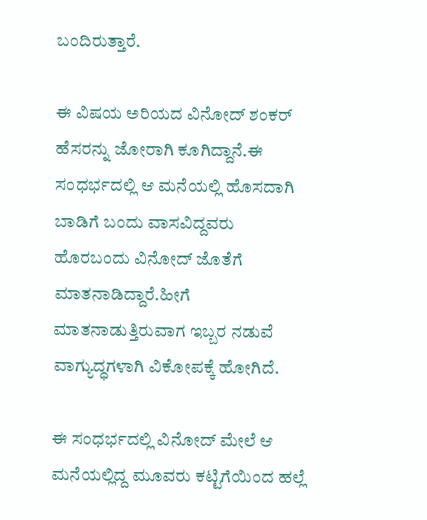ಬಂದಿರುತ್ತಾರೆ.

ಈ ವಿಷಯ ಅರಿಯದ ವಿನೋದ್ ಶಂಕರ್ ಹೆಸರನ್ನು ಜೋರಾಗಿ ಕೂಗಿದ್ದಾನೆ.ಈ ಸಂಧರ್ಭದಲ್ಲಿ ಆ ಮನೆಯಲ್ಲಿ ಹೊಸದಾಗಿ ಬಾಡಿಗೆ ಬಂದು ವಾಸವಿದ್ದವರು ಹೊರಬಂದು ವಿನೋದ್ ಜೊತೆಗೆ ಮಾತನಾಡಿದ್ದಾರೆ.ಹೀಗೆ  ಮಾತನಾಡುತ್ತಿರುವಾಗ ಇಬ್ಬರ ನಡುವೆ ವಾಗ್ಯುದ್ಧಗಳಾಗಿ ವಿಕೋಪಕ್ಕೆ ಹೋಗಿದೆ.

ಈ ಸಂಧರ್ಭದಲ್ಲಿ ವಿನೋದ್ ಮೇಲೆ ಆ ಮನೆಯಲ್ಲಿದ್ದ ಮೂವರು ಕಟ್ಟಿಗೆಯಿಂದ ಹಲ್ಲೆ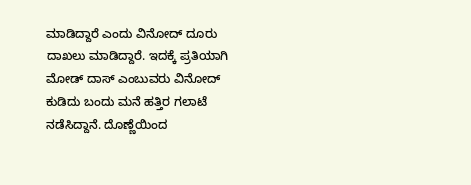ಮಾಡಿದ್ದಾರೆ ಎಂದು ವಿನೋದ್ ದೂರು ದಾಖಲು ಮಾಡಿದ್ದಾರೆ. ಇದಕ್ಕೆ ಪ್ರತಿಯಾಗಿ ಮೋಡ್ ದಾಸ್ ಎಂಬುವರು ವಿನೋದ್ ಕುಡಿದು ಬಂದು ಮನೆ ಹತ್ತಿರ ಗಲಾಟೆ ನಡೆಸಿದ್ದಾನೆ. ದೊಣ್ಣೆಯಿಂದ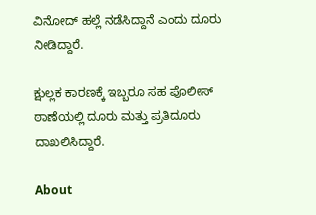ವಿನೋದ್ ಹಲ್ಲೆ ನಡೆಸಿದ್ದಾನೆ ಎಂದು ದೂರು ನೀಡಿದ್ದಾರೆ.

ಕ್ಷುಲ್ಲಕ ಕಾರಣಕ್ಕೆ ಇಬ್ಬರೂ ಸಹ ಪೊಲೀಸ್ ಠಾಣೆಯಲ್ಲಿ ದೂರು ಮತ್ತು ಪ್ರತಿದೂರು ದಾಖಲಿಸಿದ್ದಾರೆ.

About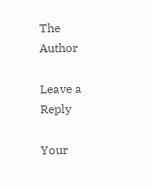The Author

Leave a Reply

Your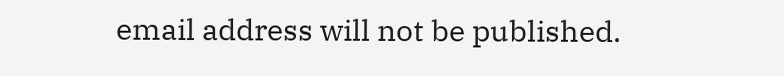email address will not be published.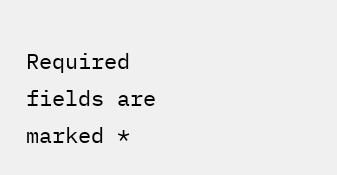Required fields are marked *